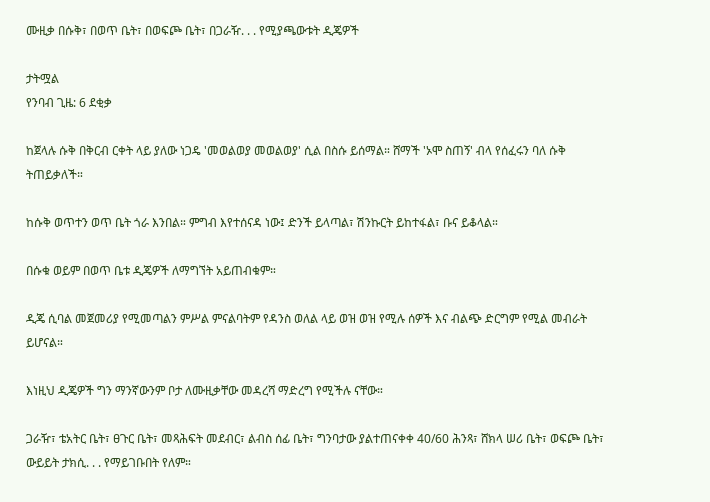ሙዚቃ በሱቅ፣ በወጥ ቤት፣ በወፍጮ ቤት፣ በጋራዥ. . . የሚያጫውቱት ዲጄዎች

ታትሟል
የንባብ ጊዜ: 6 ደቂቃ

ከጀላሉ ሱቅ በቅርብ ርቀት ላይ ያለው ነጋዴ 'መወልወያ መወልወያ' ሲል በስሱ ይሰማል። ሸማች 'ኦሞ ስጠኝ' ብላ የሰፈሩን ባለ ሱቅ ትጠይቃለች።

ከሱቅ ወጥተን ወጥ ቤት ጎራ እንበል። ምግብ እየተሰናዳ ነው፤ ድንች ይላጣል፣ ሽንኩርት ይከተፋል፣ ቡና ይቆላል።

በሱቁ ወይም በወጥ ቤቱ ዲጄዎች ለማግኘት አይጠብቁም።

ዲጄ ሲባል መጀመሪያ የሚመጣልን ምሥል ምናልባትም የዳንስ ወለል ላይ ወዝ ወዝ የሚሉ ሰዎች እና ብልጭ ድርግም የሚል መብራት ይሆናል።

እነዚህ ዲጄዎች ግን ማንኛውንም ቦታ ለሙዚቃቸው መዳረሻ ማድረግ የሚችሉ ናቸው።

ጋራዥ፣ ቴአትር ቤት፣ ፀጉር ቤት፣ መጻሕፍት መደብር፣ ልብስ ሰፊ ቤት፣ ግንባታው ያልተጠናቀቀ 40/60 ሕንጻ፣ ሸክላ ሠሪ ቤት፣ ወፍጮ ቤት፣ ውይይት ታክሲ. . . የማይገቡበት የለም።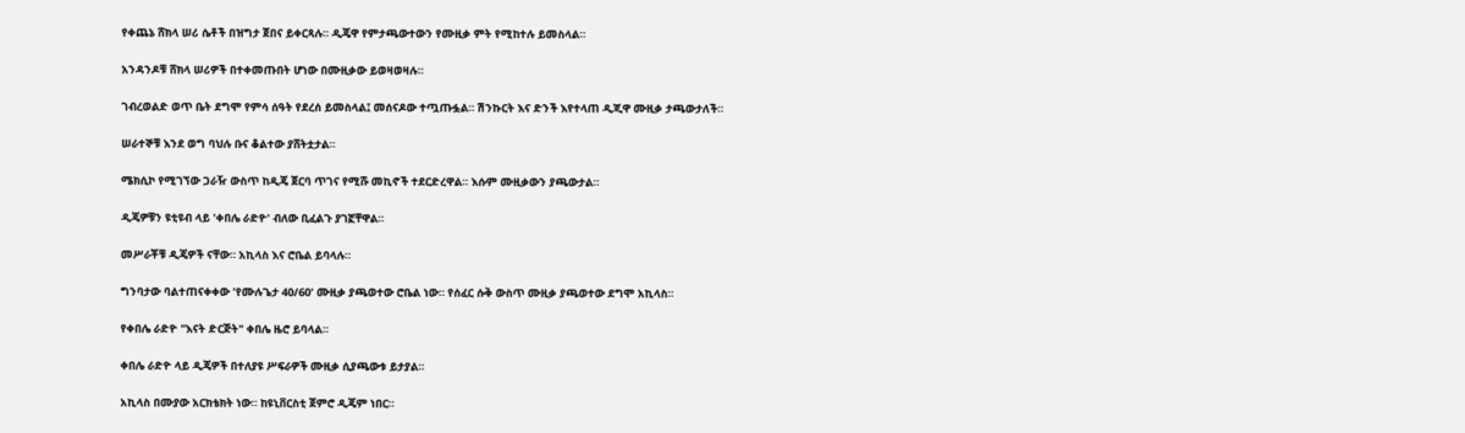የቀጨኔ ሸክላ ሠሪ ሴቶች በዝግታ ጀበና ይቀርጻሉ። ዲጄዋ የምታጫውተውን የሙዚቃ ምት የሚከተሉ ይመስላል።

አንዳንዶቹ ሸክላ ሠሪዎች በተቀመጡበት ሆነው በሙዚቃው ይወዛወዛሉ።

ገብረወልድ ወጥ ቤት ደግሞ የምሳ ሰዓት የደረሰ ይመስላል፤ መሰናዶው ተጧጡፏል። ሽንኩርት እና ድንች እየተላጠ ዲጂዋ ሙዚቃ ታጫውታለች።

ሠራተኞቹ እንደ ወግ ባህሉ ቡና ቆልተው ያሸትቷታል።

ሜክሲኮ የሚገኘው ጋራዥ ውስጥ ከዲጄ ጀርባ ጥገና የሚሹ መኪኖች ተደርድረዋል። እሱም ሙዚቃውን ያጫውታል።

ዲጄዎቹን ዩቲዩብ ላይ 'ቀበሌ ራድዮ' ብለው ቢፈልጉ ያገኟቸዋል።

መሥራቾቹ ዲጄዎች ናቸው። አኪላስ እና ሮቤል ይባላሉ።

ግንባታው ባልተጠናቀቀው 'የሙሉጌታ 40/60' ሙዚቃ ያጫወተው ሮቤል ነው። የሰፈር ሱቅ ውስጥ ሙዚቃ ያጫወተው ደግሞ አኪላስ።

የቀበሌ ራድዮ "እናት ድርጅት" ቀበሌ ዜሮ ይባላል።

ቀበሌ ራድዮ ላይ ዲጄዎች በተለያዩ ሥፍራዎች ሙዚቃ ሲያጫውቱ ይታያል።

አኪላስ በሙያው አርክቴክት ነው። ከዩኒቨርስቲ ጀምሮ ዲጄም ነበር።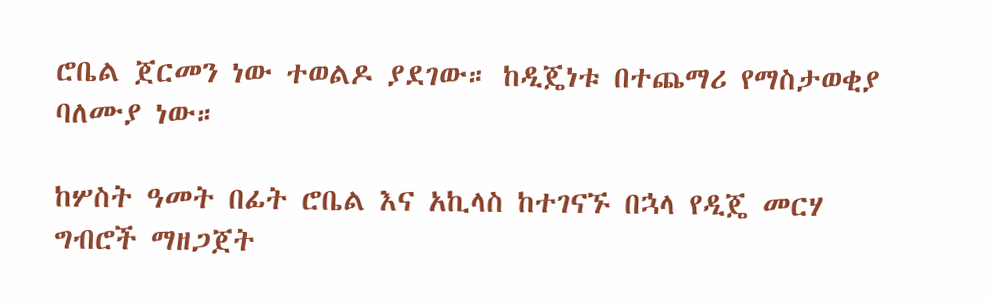ሮቤል ጀርመን ነው ተወልዶ ያደገው። ከዲጄነቱ በተጨማሪ የማስታወቂያ ባለሙያ ነው።

ከሦስት ዓመት በፊት ሮቤል እና አኪላስ ከተገናኙ በኋላ የዲጄ መርሃ ግብሮች ማዘጋጀት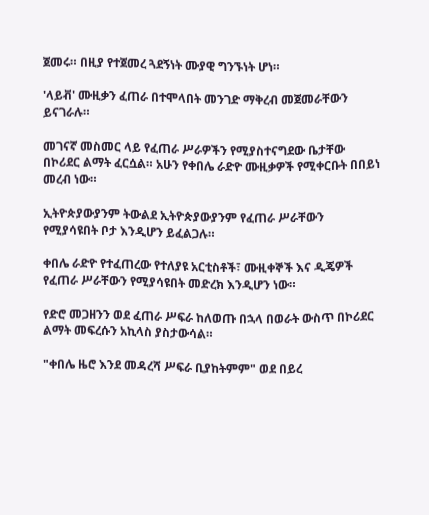ጀመሩ። በዚያ የተጀመረ ጓደኝነት ሙያዊ ግንኙነት ሆነ።

'ላይቭ' ሙዚቃን ፈጠራ በተሞላበት መንገድ ማቅረብ መጀመራቸውን ይናገራሉ።

መገናኛ መስመር ላይ የፈጠራ ሥራዎችን የሚያስተናግደው ቤታቸው በኮሪደር ልማት ፈርሷል። አሁን የቀበሌ ራድዮ ሙዚቃዎች የሚቀርቡት በበይነ መረብ ነው።

ኢትዮጵያውያንም ትውልደ ኢትዮጵያውያንም የፈጠራ ሥራቸውን የሚያሳዩበት ቦታ እንዲሆን ይፈልጋሉ።

ቀበሌ ራድዮ የተፈጠረው የተለያዩ አርቲስቶች፣ ሙዚቀኞች እና ዲጄዎች የፈጠራ ሥራቸውን የሚያሳዩበት መድረክ እንዲሆን ነው።

የድሮ መጋዘንን ወደ ፈጠራ ሥፍራ ከለወጡ በኋላ በወራት ውስጥ በኮሪደር ልማት መፍረሱን አኪላስ ያስታውሳል።

"ቀበሌ ዜሮ እንደ መዳረሻ ሥፍራ ቢያከትምም" ወደ በይረ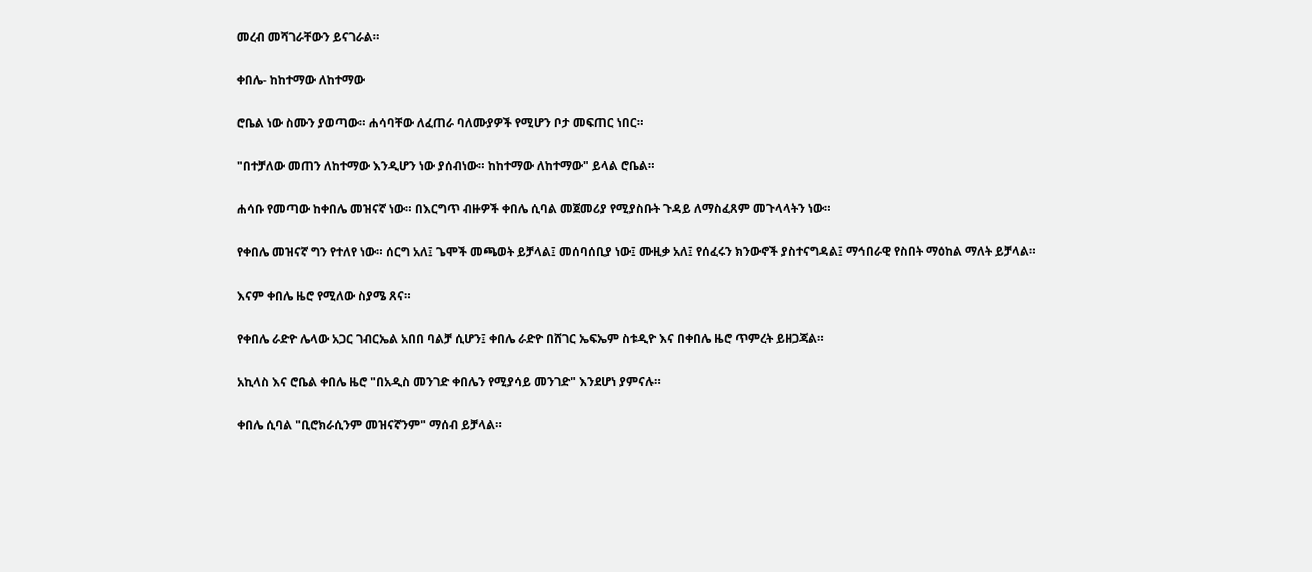መረብ መሻገራቸውን ይናገራል።

ቀበሌ- ከከተማው ለከተማው

ሮቤል ነው ስሙን ያወጣው። ሐሳባቸው ለፈጠራ ባለሙያዎች የሚሆን ቦታ መፍጠር ነበር።

"በተቻለው መጠን ለከተማው እንዲሆን ነው ያሰብነው። ከከተማው ለከተማው" ይላል ሮቤል።

ሐሳቡ የመጣው ከቀበሌ መዝናኛ ነው። በእርግጥ ብዙዎች ቀበሌ ሲባል መጀመሪያ የሚያስቡት ጉዳይ ለማስፈጸም መጉላላትን ነው።

የቀበሌ መዝናኛ ግን የተለየ ነው። ሰርግ አለ፤ ጌሞች መጫወት ይቻላል፤ መሰባሰቢያ ነው፤ ሙዚቃ አለ፤ የሰፈሩን ክንውኖች ያስተናግዳል፤ ማኅበራዊ የስበት ማዕከል ማለት ይቻላል።

እናም ቀበሌ ዜሮ የሚለው ስያሜ ጸና።

የቀበሌ ራድዮ ሌላው አጋር ገብርኤል አበበ ባልቻ ሲሆን፤ ቀበሌ ራድዮ በሸገር ኤፍኤም ስቱዲዮ እና በቀበሌ ዜሮ ጥምረት ይዘጋጃል።

አኪላስ እና ሮቤል ቀበሌ ዜሮ "በአዲስ መንገድ ቀበሌን የሚያሳይ መንገድ" እንደሆነ ያምናሉ።

ቀበሌ ሲባል "ቢሮክራሲንም መዝናኛንም" ማሰብ ይቻላል።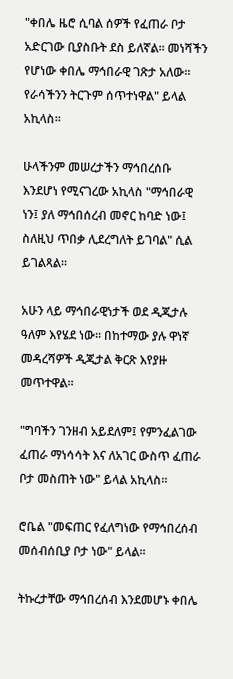"ቀበሌ ዜሮ ሲባል ሰዎች የፈጠራ ቦታ አድርገው ቢያስቡት ደስ ይለኛል። መነሻችን የሆነው ቀበሌ ማኅበራዊ ገጽታ አለው። የራሳችንን ትርጉም ሰጥተነዋል" ይላል አኪላስ።

ሁላችንም መሠረታችን ማኅበረሰቡ እንደሆነ የሚናገረው አኪላስ "ማኅበራዊ ነን፤ ያለ ማኅበሰረብ መኖር ከባድ ነው፤ ስለዚህ ጥበቃ ሊደረግለት ይገባል" ሲል ይገልጻል።

አሁን ላይ ማኅበራዊነታች ወደ ዲጂታሉ ዓለም እየሄደ ነው። በከተማው ያሉ ዋነኛ መዳረሻዎች ዲጂታል ቅርጽ እየያዙ መጥተዋል።

"ግባችን ገንዘብ አይደለም፤ የምንፈልገው ፈጠራ ማነሳሳት እና ለአገር ውስጥ ፈጠራ ቦታ መስጠት ነው" ይላል አኪላስ።

ሮቤል "መፍጠር የፈለግነው የማኅበረሰብ መሰብሰቢያ ቦታ ነው" ይላል።

ትኩረታቸው ማኅበረሰብ እንደመሆኑ ቀበሌ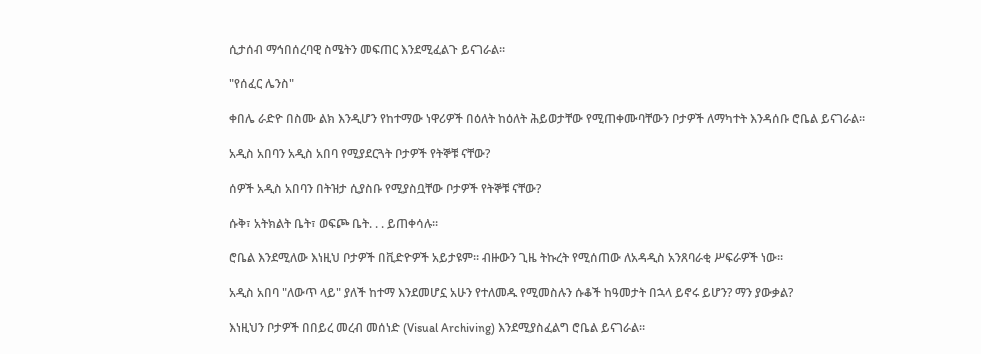ሲታሰብ ማኅበሰረባዊ ስሜትን መፍጠር እንደሚፈልጉ ይናገራል።

"የሰፈር ሌንስ"

ቀበሌ ራድዮ በስሙ ልክ እንዲሆን የከተማው ነዋሪዎች በዕለት ከዕለት ሕይወታቸው የሚጠቀሙባቸውን ቦታዎች ለማካተት እንዳሰቡ ሮቤል ይናገራል።

አዲስ አበባን አዲስ አበባ የሚያደርጓት ቦታዎች የትኞቹ ናቸው?

ሰዎች አዲስ አበባን በትዝታ ሲያስቡ የሚያስቧቸው ቦታዎች የትኞቹ ናቸው?

ሱቅ፣ አትክልት ቤት፣ ወፍጮ ቤት. . . ይጠቀሳሉ።

ሮቤል እንደሚለው እነዚህ ቦታዎች በቪድዮዎች አይታዩም። ብዙውን ጊዜ ትኩረት የሚሰጠው ለአዳዲስ አንጸባራቂ ሥፍራዎች ነው።

አዲስ አበባ "ለውጥ ላይ" ያለች ከተማ እንደመሆኗ አሁን የተለመዱ የሚመስሉን ሱቆች ከዓመታት በኋላ ይኖሩ ይሆን? ማን ያውቃል?

እነዚህን ቦታዎች በበይረ መረብ መሰነድ (Visual Archiving) እንደሚያስፈልግ ሮቤል ይናገራል።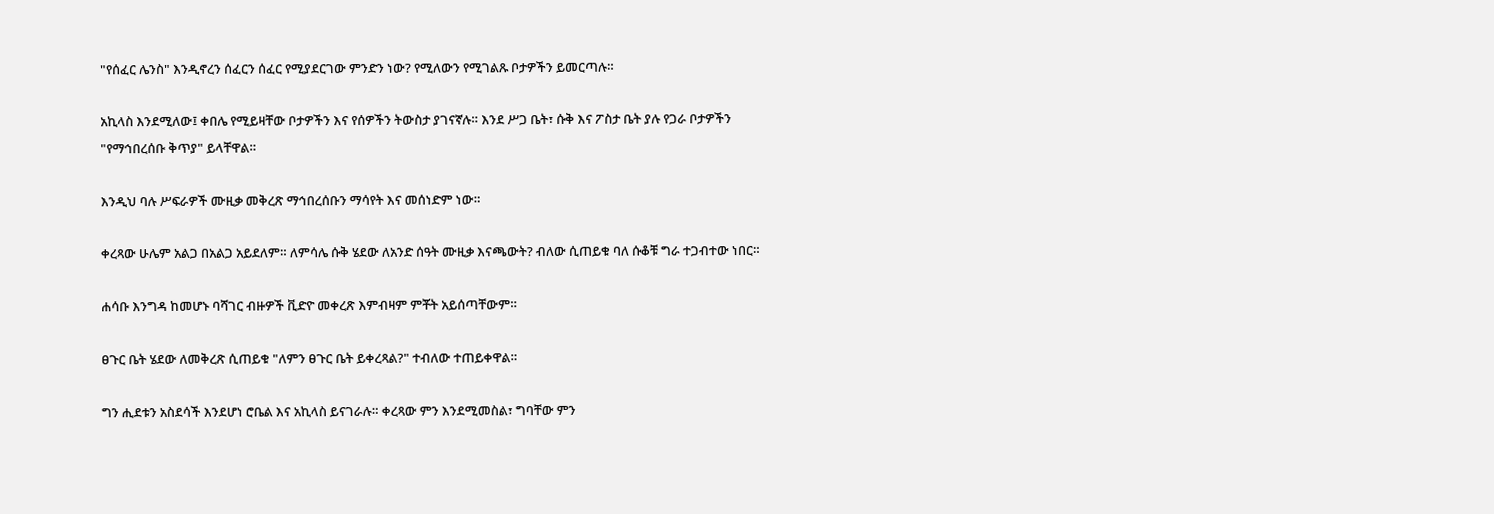"የሰፈር ሌንስ" እንዲኖረን ሰፈርን ሰፈር የሚያደርገው ምንድን ነው? የሚለውን የሚገልጹ ቦታዎችን ይመርጣሉ።

አኪላስ እንደሚለው፤ ቀበሌ የሚይዛቸው ቦታዎችን እና የሰዎችን ትውስታ ያገናኛሉ። እንደ ሥጋ ቤት፣ ሱቅ እና ፖስታ ቤት ያሉ የጋራ ቦታዎችን "የማኅበረሰቡ ቅጥያ" ይላቸዋል።

እንዲህ ባሉ ሥፍራዎች ሙዚቃ መቅረጽ ማኅበረሰቡን ማሳየት እና መሰነድም ነው።

ቀረጻው ሁሌም አልጋ በአልጋ አይደለም። ለምሳሌ ሱቅ ሄደው ለአንድ ሰዓት ሙዚቃ እናጫውት? ብለው ሲጠይቁ ባለ ሱቆቹ ግራ ተጋብተው ነበር።

ሐሳቡ እንግዳ ከመሆኑ ባሻገር ብዙዎች ቪድዮ መቀረጽ እምብዛም ምቾት አይሰጣቸውም።

ፀጉር ቤት ሄደው ለመቅረጽ ሲጠይቁ "ለምን ፀጉር ቤት ይቀረጻል?" ተብለው ተጠይቀዋል።

ግን ሒደቱን አስደሳች እንደሆነ ሮቤል እና አኪላስ ይናገራሉ። ቀረጻው ምን እንደሚመስል፣ ግባቸው ምን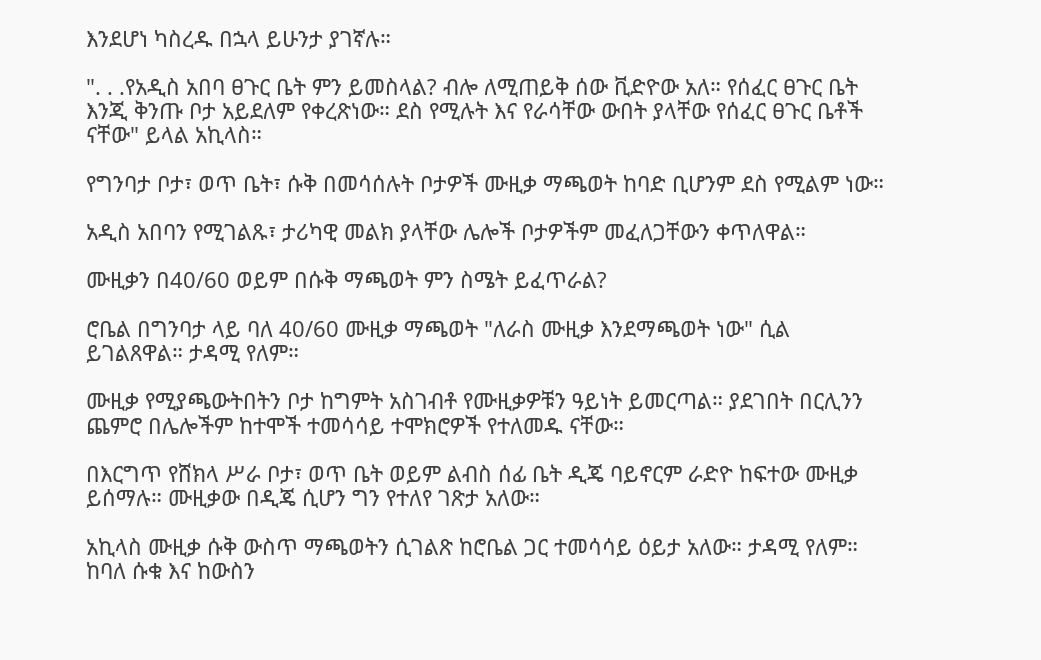እንደሆነ ካስረዱ በኋላ ይሁንታ ያገኛሉ።

". . .የአዲስ አበባ ፀጉር ቤት ምን ይመስላል? ብሎ ለሚጠይቅ ሰው ቪድዮው አለ። የሰፈር ፀጉር ቤት እንጂ ቅንጡ ቦታ አይደለም የቀረጽነው። ደስ የሚሉት እና የራሳቸው ውበት ያላቸው የሰፈር ፀጉር ቤቶች ናቸው" ይላል አኪላስ።

የግንባታ ቦታ፣ ወጥ ቤት፣ ሱቅ በመሳሰሉት ቦታዎች ሙዚቃ ማጫወት ከባድ ቢሆንም ደስ የሚልም ነው።

አዲስ አበባን የሚገልጹ፣ ታሪካዊ መልክ ያላቸው ሌሎች ቦታዎችም መፈለጋቸውን ቀጥለዋል።

ሙዚቃን በ40/60 ወይም በሱቅ ማጫወት ምን ስሜት ይፈጥራል?

ሮቤል በግንባታ ላይ ባለ 40/60 ሙዚቃ ማጫወት "ለራስ ሙዚቃ እንደማጫወት ነው" ሲል ይገልጸዋል። ታዳሚ የለም።

ሙዚቃ የሚያጫውትበትን ቦታ ከግምት አስገብቶ የሙዚቃዎቹን ዓይነት ይመርጣል። ያደገበት በርሊንን ጨምሮ በሌሎችም ከተሞች ተመሳሳይ ተሞክሮዎች የተለመዱ ናቸው።

በእርግጥ የሸክላ ሥራ ቦታ፣ ወጥ ቤት ወይም ልብስ ሰፊ ቤት ዲጄ ባይኖርም ራድዮ ከፍተው ሙዚቃ ይሰማሉ። ሙዚቃው በዲጄ ሲሆን ግን የተለየ ገጽታ አለው።

አኪላስ ሙዚቃ ሱቅ ውስጥ ማጫወትን ሲገልጽ ከሮቤል ጋር ተመሳሳይ ዕይታ አለው። ታዳሚ የለም። ከባለ ሱቁ እና ከውስን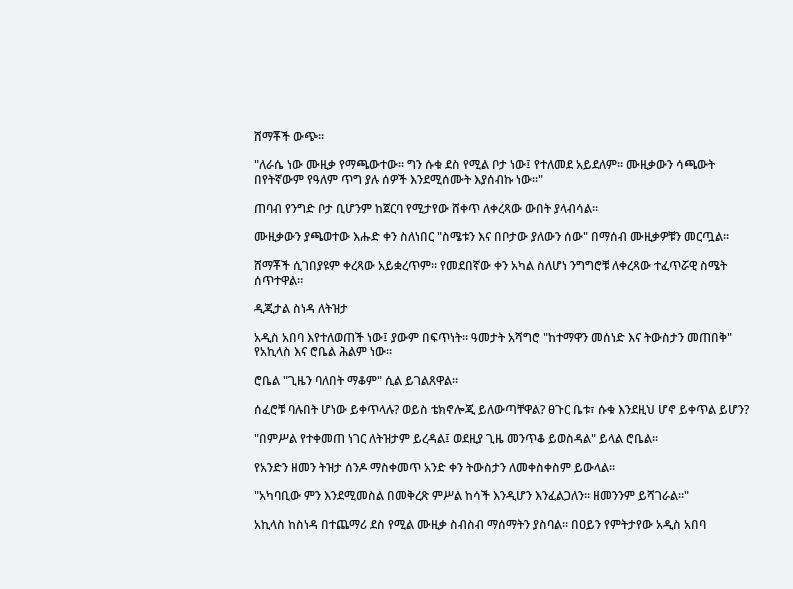ሸማቾች ውጭ።

"ለራሴ ነው ሙዚቃ የማጫውተው። ግን ሱቁ ደስ የሚል ቦታ ነው፤ የተለመደ አይደለም። ሙዚቃውን ሳጫውት በየትኛውም የዓለም ጥግ ያሉ ሰዎች እንደሚሰሙት እያሰብኩ ነው።"

ጠባብ የንግድ ቦታ ቢሆንም ከጀርባ የሚታየው ሸቀጥ ለቀረጻው ውበት ያላብሳል።

ሙዚቃውን ያጫወተው እሑድ ቀን ስለነበር "ስሜቱን እና በቦታው ያለውን ሰው" በማሰብ ሙዚቃዎቹን መርጧል።

ሸማቾች ሲገበያዩም ቀረጻው አይቋረጥም። የመደበኛው ቀን አካል ስለሆነ ንግግሮቹ ለቀረጻው ተፈጥሯዊ ስሜት ሰጥተዋል።

ዲጂታል ስነዳ ለትዝታ

አዲስ አበባ እየተለወጠች ነው፤ ያውም በፍጥነት። ዓመታት አሻግሮ "ከተማዋን መሰነድ እና ትውስታን መጠበቅ" የአኪላስ እና ሮቤል ሕልም ነው።

ሮቤል "ጊዜን ባለበት ማቆም" ሲል ይገልጸዋል።

ሰፈሮቹ ባሉበት ሆነው ይቀጥላሉ? ወይስ ቴክኖሎጂ ይለውጣቸዋል? ፀጉር ቤቱ፣ ሱቁ እንደዚህ ሆኖ ይቀጥል ይሆን?

"በምሥል የተቀመጠ ነገር ለትዝታም ይረዳል፤ ወደዚያ ጊዜ መንጥቆ ይወስዳል" ይላል ሮቤል።

የአንድን ዘመን ትዝታ ሰንዶ ማስቀመጥ አንድ ቀን ትውስታን ለመቀስቀስም ይውላል።

"አካባቢው ምን እንደሚመስል በመቅረጽ ምሥል ከሳች እንዲሆን እንፈልጋለን። ዘመንንም ይሻገራል።"

አኪላስ ከስነዳ በተጨማሪ ደስ የሚል ሙዚቃ ስብስብ ማሰማትን ያስባል። በዐይን የምትታየው አዲስ አበባ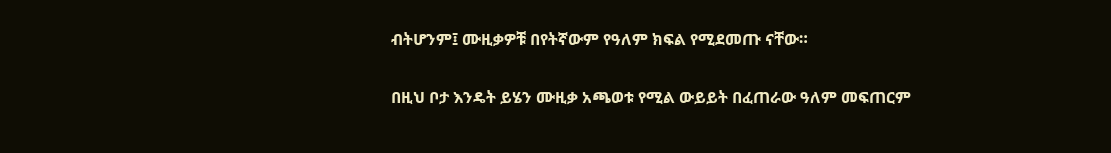ብትሆንም፤ ሙዚቃዎቹ በየትኛውም የዓለም ክፍል የሚደመጡ ናቸው።

በዚህ ቦታ እንዴት ይሄን ሙዚቃ አጫወቱ የሚል ውይይት በፈጠራው ዓለም መፍጠርም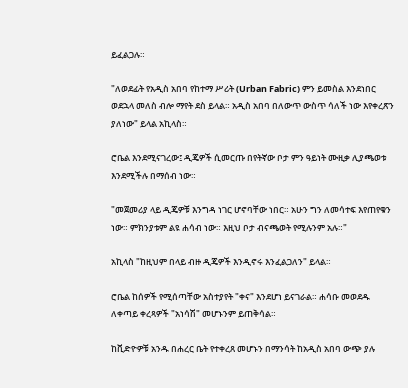ይፈልጋሉ።

"ለወደፊት የአዲስ አበባ የከተማ ሥሪት (Urban Fabric) ምን ይመስል እንደነበር ወደኋላ መለስ ብሎ ማየት ደስ ይላል። አዲስ አበባ በለውጥ ውስጥ ሳለች ነው እየቀረጽን ያለነው" ይላል አኪላስ።

ሮቤል እንደሚናገረው፤ ዲጄዎች ሲመርጡ በየትኛው ቦታ ምን ዓይነት ሙዚቃ ሊያጫወቱ እንደሚችሉ በማሰብ ነው።

"መጀመሪያ ላይ ዲጄዎቹ እንግዳ ነገር ሆኖባቸው ነበር። አሁን ግን ለመሳተፍ እየጠየቁን ነው። ምክንያቱም ልዩ ሐሳብ ነው። እዚህ ቦታ ብናጫወት የሚሉንም አሉ።"

አኪላስ "ከዚህም በላይ ብዙ ዲጄዎች እንዲኖሩ እንፈልጋለን" ይላል።

ሮቤል ከሰዎች የሚሰጣቸው አስተያየት "ቀና" እንደሆነ ይናገራል። ሐሳቡ መወደዱ ለቀጣይ ቀረጻዎች "አነሳሽ" መሆኑንም ይጠቅሳል።

ከቪድዮዎቹ አንዱ በሐረር ቤት የተቀረጸ መሆኑን በማንሳት ከአዲስ አበባ ውጭ ያሉ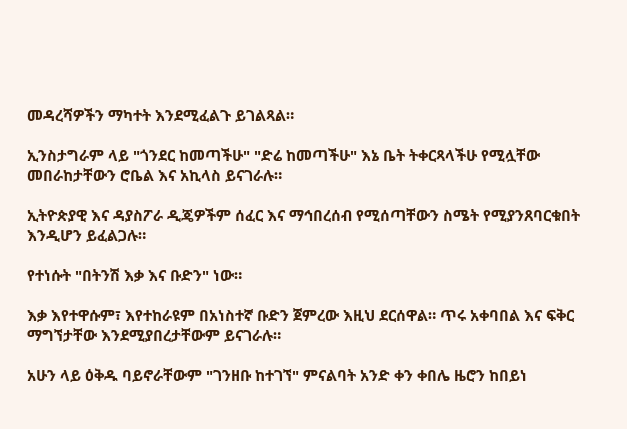መዳረሻዎችን ማካተት እንደሚፈልጉ ይገልጻል።

ኢንስታግራም ላይ "ጎንደር ከመጣችሁ" "ድሬ ከመጣችሁ" እኔ ቤት ትቀርጻላችሁ የሚሏቸው መበራከታቸውን ሮቤል እና አኪላስ ይናገራሉ።

ኢትዮጵያዊ እና ዳያስፖራ ዲጄዎችም ሰፈር እና ማኅበረሰብ የሚሰጣቸውን ስሜት የሚያንጸባርቁበት እንዲሆን ይፈልጋሉ።

የተነሱት "በትንሽ እቃ እና ቡድን" ነው።

እቃ እየተዋሱም፣ እየተከራዩም በአነስተኛ ቡድን ጀምረው እዚህ ደርሰዋል። ጥሩ አቀባበል እና ፍቅር ማግኘታቸው እንደሚያበረታቸውም ይናገራሉ።

አሁን ላይ ዕቅዱ ባይኖራቸውም "ገንዘቡ ከተገኘ" ምናልባት አንድ ቀን ቀበሌ ዜሮን ከበይነ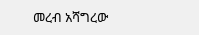መረብ አሻግረው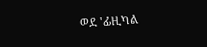ወደ 'ፊዚካል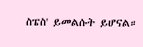ስፔስ' ይመልሱት ይሆናል።